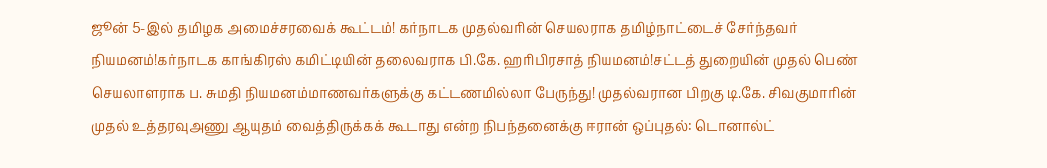ஜூன் 5-இல் தமிழக அமைச்சரவைக் கூட்டம்! கர்நாடக முதல்வரின் செயலராக தமிழ்நாட்டைச் சேர்ந்தவர் நியமனம்!கர்நாடக காங்கிரஸ் கமிட்டியின் தலைவராக பி.கே. ஹரிபிரசாத் நியமனம்!சட்டத் துறையின் முதல் பெண் செயலாளராக ப. சுமதி நியமனம்மாணவர்களுக்கு கட்டணமில்லா பேருந்து! முதல்வரான பிறகு டி.கே. சிவகுமாரின் முதல் உத்தரவுஅணு ஆயுதம் வைத்திருக்கக் கூடாது என்ற நிபந்தனைக்கு ஈரான் ஒப்புதல்: டொனால்ட்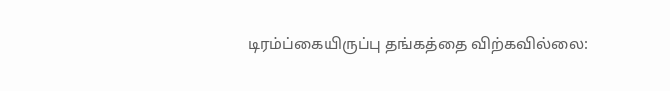டிரம்ப்கையிருப்பு தங்கத்தை விற்கவில்லை: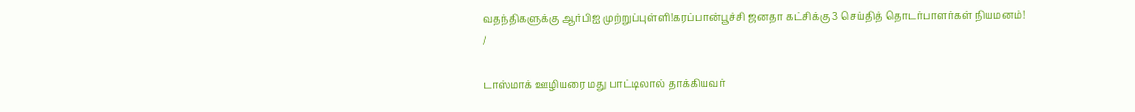வதந்திகளுக்கு ஆர்பிஐ முற்றுப்புள்ளி!கரப்பான்பூச்சி ஜனதா கட்சிக்கு 3 செய்தித் தொடர்பாளர்கள் நியமனம்!
/

டாஸ்மாக் ஊழியரை மது பாட்டிலால் தாக்கியவர்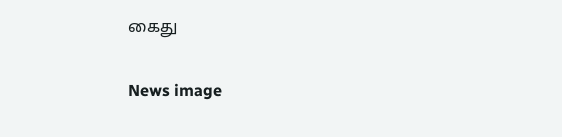கைது

News image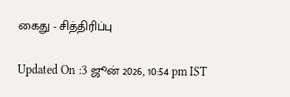கைது - சித்திரிப்பு

Updated On :3 ஜூன் 2026, 10:54 pm IST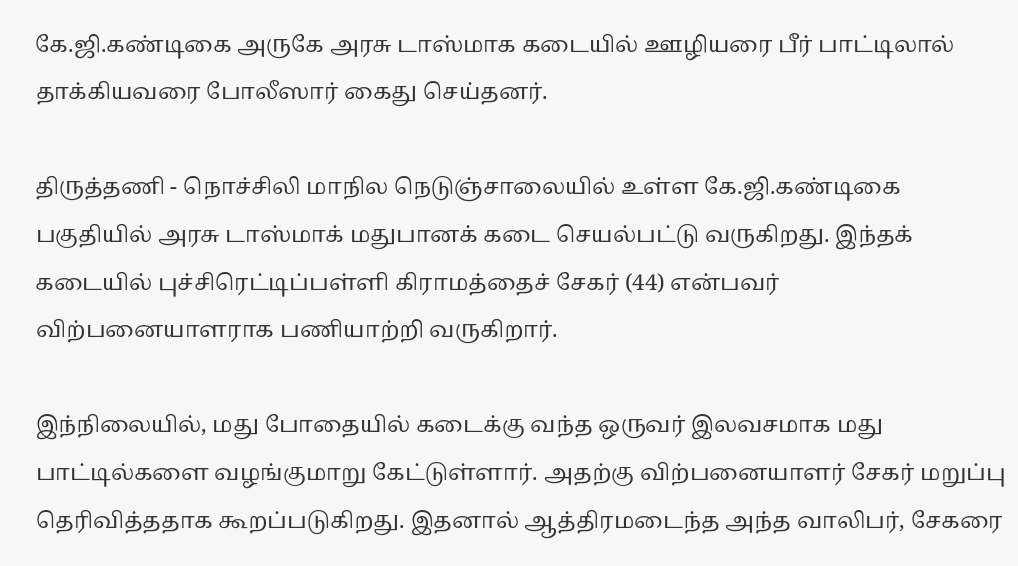கே.ஜி.கண்டிகை அருகே அரசு டாஸ்மாக கடையில் ஊழியரை பீர் பாட்டிலால் தாக்கியவரை போலீஸார் கைது செய்தனர்.

திருத்தணி - நொச்சிலி மாநில நெடுஞ்சாலையில் உள்ள கே.ஜி.கண்டிகை பகுதியில் அரசு டாஸ்மாக் மதுபானக் கடை செயல்பட்டு வருகிறது. இந்தக் கடையில் புச்சிரெட்டிப்பள்ளி கிராமத்தைச் சேகர் (44) என்பவர் விற்பனையாளராக பணியாற்றி வருகிறார்.

இந்நிலையில், மது போதையில் கடைக்கு வந்த ஒருவர் இலவசமாக மது பாட்டில்களை வழங்குமாறு கேட்டுள்ளார். அதற்கு விற்பனையாளர் சேகர் மறுப்பு தெரிவித்ததாக கூறப்படுகிறது. இதனால் ஆத்திரமடைந்த அந்த வாலிபர், சேகரை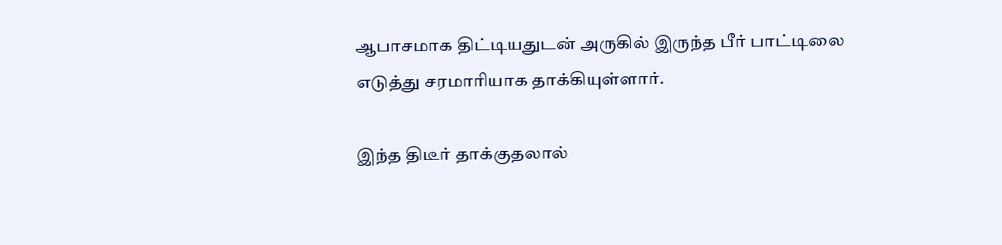ஆபாசமாக திட்டியதுடன் அருகில் இருந்த பீர் பாட்டிலை எடுத்து சரமாரியாக தாக்கியுள்ளார்.

இந்த திடீர் தாக்குதலால்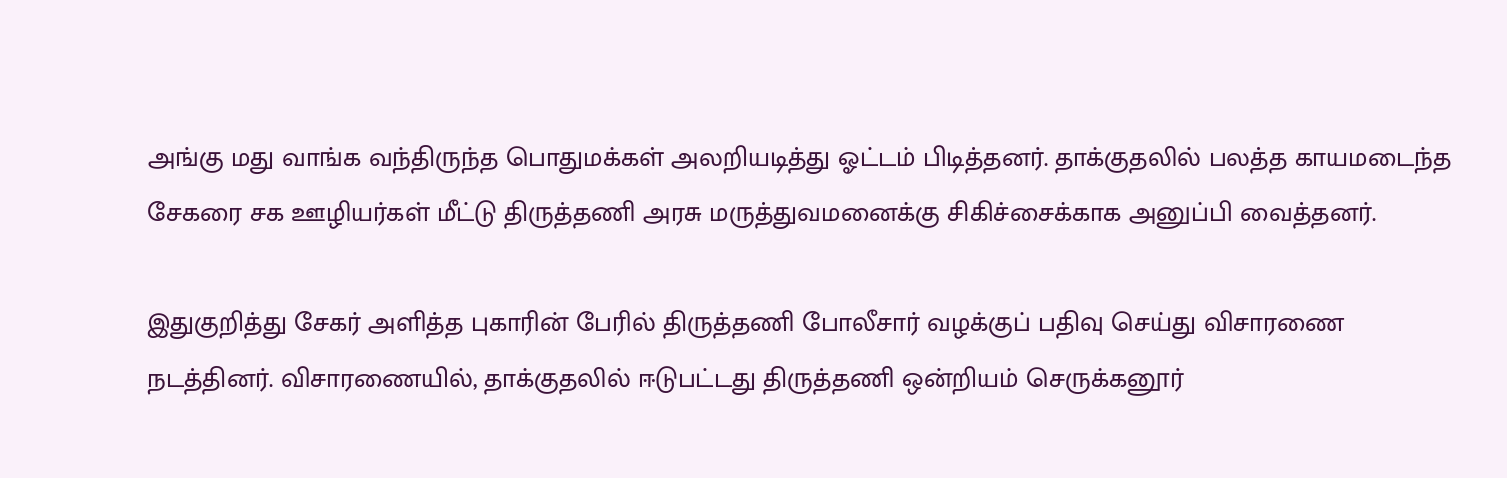அங்கு மது வாங்க வந்திருந்த பொதுமக்கள் அலறியடித்து ஓட்டம் பிடித்தனர். தாக்குதலில் பலத்த காயமடைந்த சேகரை சக ஊழியர்கள் மீட்டு திருத்தணி அரசு மருத்துவமனைக்கு சிகிச்சைக்காக அனுப்பி வைத்தனர்.

இதுகுறித்து சேகர் அளித்த புகாரின் பேரில் திருத்தணி போலீசார் வழக்குப் பதிவு செய்து விசாரணை நடத்தினர். விசாரணையில், தாக்குதலில் ஈடுபட்டது திருத்தணி ஒன்றியம் செருக்கனூர்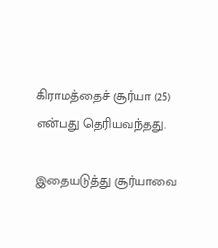கிராமத்தைச் சூர்யா (25) என்பது தெரியவந்தது.

இதையடுத்து சூர்யாவை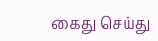கைது செய்து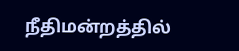நீதிமன்றத்தில்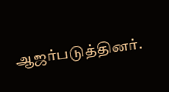ஆஜர்படுத்தினர்.